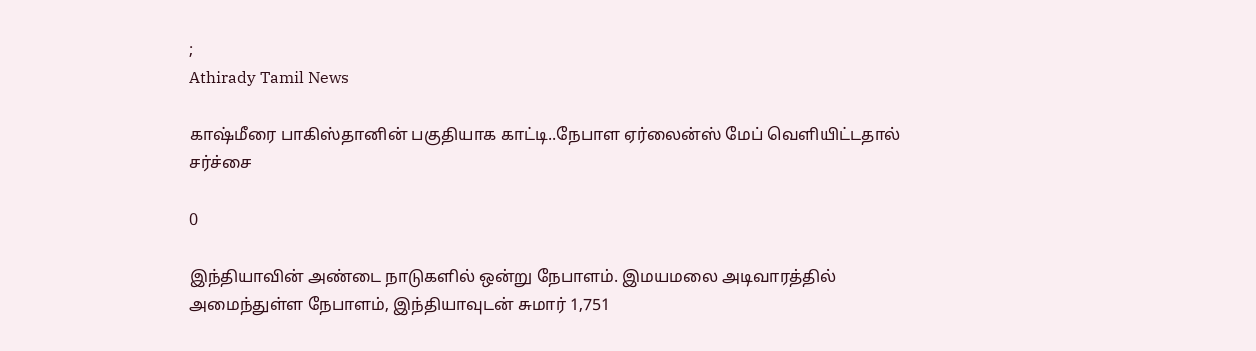;
Athirady Tamil News

காஷ்மீரை பாகிஸ்தானின் பகுதியாக காட்டி..நேபாள ஏர்லைன்ஸ் மேப் வெளியிட்டதால் சர்ச்சை

0

இந்தியாவின் அண்டை நாடுகளில் ஒன்று நேபாளம். இமயமலை அடிவாரத்தில் அமைந்துள்ள நேபாளம், இந்தியாவுடன் சுமார் 1,751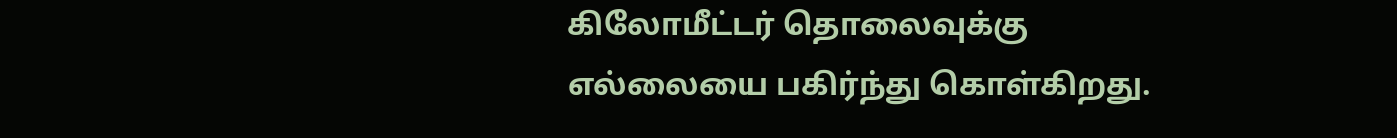கிலோமீட்டர் தொலைவுக்கு எல்லையை பகிர்ந்து கொள்கிறது.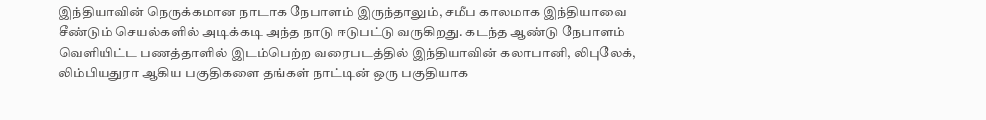இந்தியாவின் நெருக்கமான நாடாக நேபாளம் இருந்தாலும், சமீப காலமாக இந்தியாவை சீண்டும் செயல்களில் அடிக்கடி அந்த நாடு ஈடுபட்டு வருகிறது. கடந்த ஆண்டு நேபாளம் வெளியிட்ட பணத்தாளில் இடம்பெற்ற வரைபடத்தில் இந்தியாவின் கலாபானி, லிபுலேக், லிம்பியதுரா ஆகிய பகுதிகளை தங்கள் நாட்டின் ஒரு பகுதியாக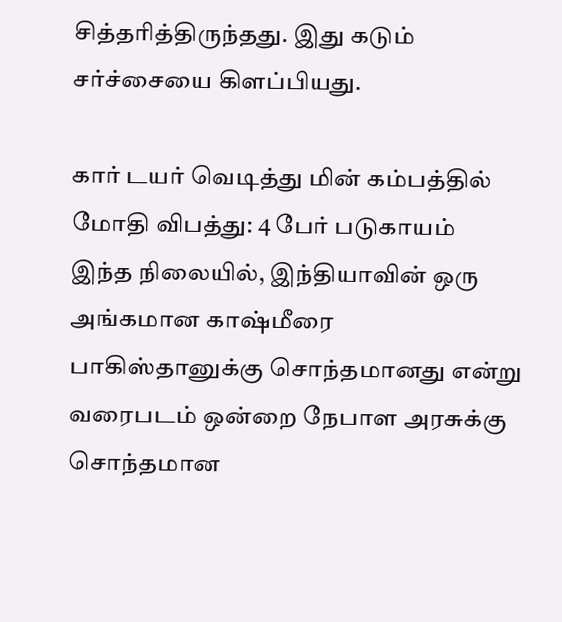சித்தரித்திருந்தது. இது கடும் சர்ச்சையை கிளப்பியது.

கார் டயர் வெடித்து மின் கம்பத்தில் மோதி விபத்து: 4 பேர் படுகாயம்
இந்த நிலையில், இந்தியாவின் ஒரு அங்கமான காஷ்மீரை பாகிஸ்தானுக்கு சொந்தமானது என்று வரைபடம் ஒன்றை நேபாள அரசுக்கு சொந்தமான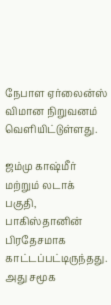நேபாள ஏர்லைன்ஸ் விமான நிறுவனம் வெளியிட்டுள்ளது.

ஜம்மு காஷ்மீர் மற்றும் லடாக் பகுதி, பாகிஸ்தானின் பிரதேசமாக காட்டப்பட்டிருந்தது. அது சமூக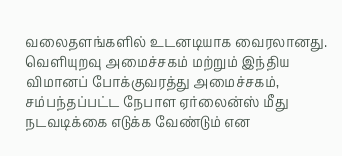வலைதளங்களில் உடனடியாக வைரலானது. வெளியுறவு அமைச்சகம் மற்றும் இந்திய விமானப் போக்குவரத்து அமைச்சகம், சம்பந்தப்பட்ட நேபாள ஏர்லைன்ஸ் மீது நடவடிக்கை எடுக்க வேண்டும் என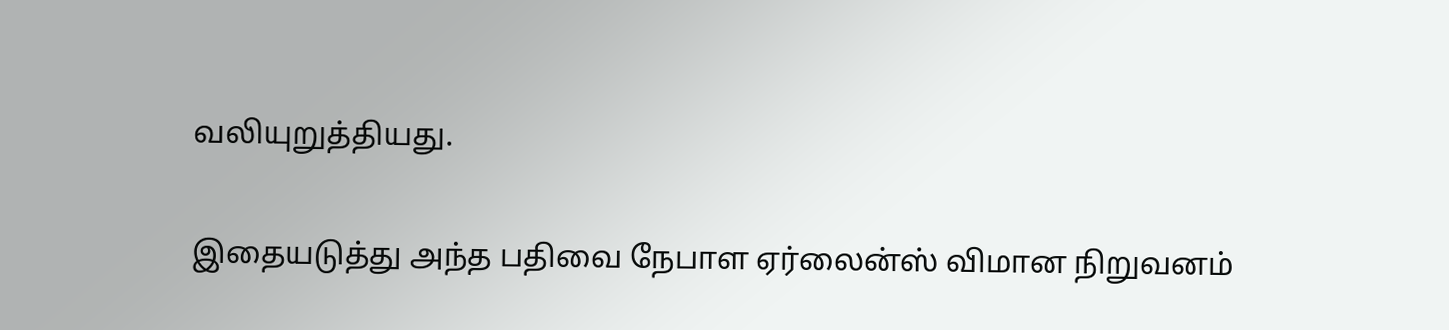வலியுறுத்தியது.

இதையடுத்து அந்த பதிவை நேபாள ஏர்லைன்ஸ் விமான நிறுவனம்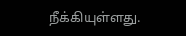நீக்கியுள்ளது.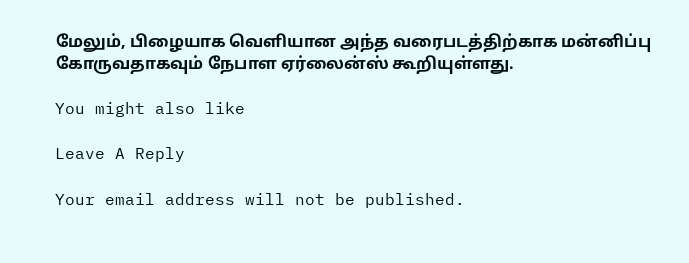மேலும், பிழையாக வெளியான அந்த வரைபடத்திற்காக மன்னிப்பு கோருவதாகவும் நேபாள ஏர்லைன்ஸ் கூறியுள்ளது.

You might also like

Leave A Reply

Your email address will not be published.